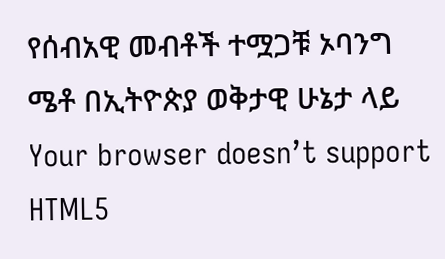የሰብአዊ መብቶች ተሟጋቹ ኦባንግ ሜቶ በኢትዮጵያ ወቅታዊ ሁኔታ ላይ
Your browser doesn’t support HTML5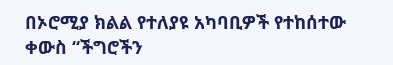በኦሮሚያ ክልል የተለያዩ አካባቢዎች የተከሰተው ቀውስ “ችግሮችን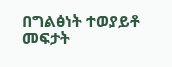በግልፅነት ተወያይቶ መፍታት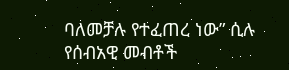ባለመቻሉ የተፈጠረ ነው” ሲሉ የሰብአዊ መብቶች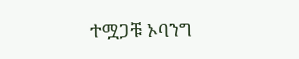ተሟጋቹ ኦባንግ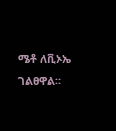ሜቶ ለቪኦኤ ገልፀዋል።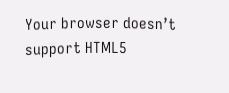Your browser doesn’t support HTML5